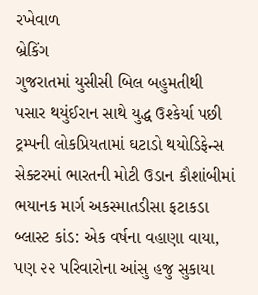રખેવાળ
બ્રેકિંગ
ગુજરાતમાં યુસીસી બિલ બહુમતીથી પસાર થયુંઈરાન સાથે યુદ્ધ ઉશ્કેર્યા પછી ટ્રમ્પની લોકપ્રિયતામાં ઘટાડો થયોડિફેન્સ સેક્ટરમાં ભારતની મોટી ઉડાન કૌશાંબીમાં ભયાનક માર્ગ અકસ્માતડીસા ફટાકડા બ્લાસ્ટ કાંડ: એક વર્ષના વહાણા વાયા, પણ ૨૨ પરિવારોના આંસુ હજુ સુકાયા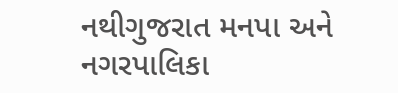નથીગુજરાત મનપા અને નગરપાલિકા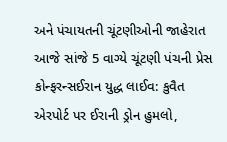અને પંચાયતની ચૂંટણીઓની જાહેરાત આજે સાંજે 5 વાગ્યે ચૂંટણી પંચની પ્રેસ કોન્ફરન્સઈરાન યુદ્ધ લાઈવ: કુવૈત એરપોર્ટ પર ઈરાની ડ્રોન હુમલો,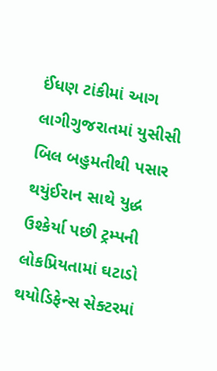ઈંધણ ટાંકીમાં આગ લાગીગુજરાતમાં યુસીસી બિલ બહુમતીથી પસાર થયુંઈરાન સાથે યુદ્ધ ઉશ્કેર્યા પછી ટ્રમ્પની લોકપ્રિયતામાં ઘટાડો થયોડિફેન્સ સેક્ટરમાં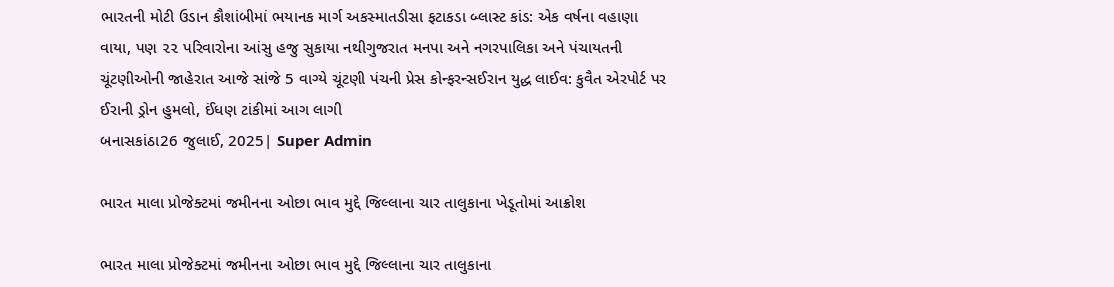ભારતની મોટી ઉડાન કૌશાંબીમાં ભયાનક માર્ગ અકસ્માતડીસા ફટાકડા બ્લાસ્ટ કાંડ: એક વર્ષના વહાણા વાયા, પણ ૨૨ પરિવારોના આંસુ હજુ સુકાયા નથીગુજરાત મનપા અને નગરપાલિકા અને પંચાયતની ચૂંટણીઓની જાહેરાત આજે સાંજે 5 વાગ્યે ચૂંટણી પંચની પ્રેસ કોન્ફરન્સઈરાન યુદ્ધ લાઈવ: કુવૈત એરપોર્ટ પર ઈરાની ડ્રોન હુમલો, ઈંધણ ટાંકીમાં આગ લાગી
બનાસકાંઠા26 જુલાઈ, 2025| Super Admin

ભારત માલા પ્રોજેક્ટમાં જમીનના ઓછા ભાવ મુદ્દે જિલ્લાના ચાર તાલુકાના ખેડૂતોમાં આક્રોશ

ભારત માલા પ્રોજેક્ટમાં જમીનના ઓછા ભાવ મુદ્દે જિલ્લાના ચાર તાલુકાના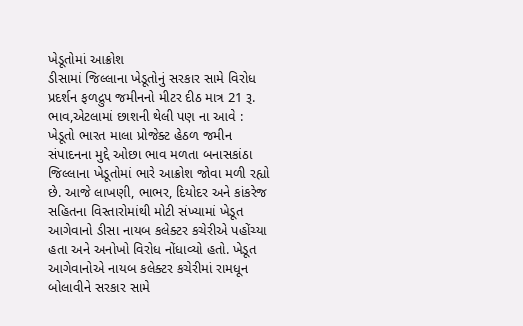ખેડૂતોમાં આક્રોશ
ડીસામાં જિલ્લાના ખેડૂતોનું સરકાર સામે વિરોધ પ્રદર્શન ફળદ્રુપ જમીનનો મીટર દીઠ માત્ર 21 રૂ. ભાવ,એટલામાં છાશની થેલી પણ ના આવે : ખેડૂતો ભારત માલા પ્રોજેક્ટ હેઠળ જમીન સંપાદનના મુદ્દે ઓછા ભાવ મળતા બનાસકાંઠા જિલ્લાના ખેડૂતોમાં ભારે આક્રોશ જોવા મળી રહ્યો છે. આજે લાખણી, ભાભર, દિયોદર અને કાંકરેજ સહિતના વિસ્તારોમાંથી મોટી સંખ્યામાં ખેડૂત આગેવાનો ડીસા નાયબ કલેક્ટર કચેરીએ પહોંચ્યા હતા અને અનોખો વિરોધ નોંધાવ્યો હતો. ખેડૂત આગેવાનોએ નાયબ કલેક્ટર કચેરીમાં રામધૂન બોલાવીને સરકાર સામે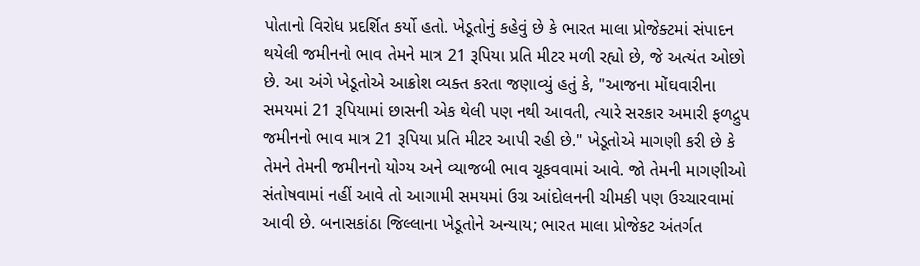પોતાનો વિરોધ પ્રદર્શિત કર્યો હતો. ખેડૂતોનું કહેવું છે કે ભારત માલા પ્રોજેક્ટમાં સંપાદન થયેલી જમીનનો ભાવ તેમને માત્ર 21 રૂપિયા પ્રતિ મીટર મળી રહ્યો છે, જે અત્યંત ઓછો છે. આ અંગે ખેડૂતોએ આક્રોશ વ્યક્ત કરતા જણાવ્યું હતું કે, "આજના મોંઘવારીના સમયમાં 21 રૂપિયામાં છાસની એક થેલી પણ નથી આવતી, ત્યારે સરકાર અમારી ફળદ્રુપ જમીનનો ભાવ માત્ર 21 રૂપિયા પ્રતિ મીટર આપી રહી છે." ખેડૂતોએ માગણી કરી છે કે તેમને તેમની જમીનનો યોગ્ય અને વ્યાજબી ભાવ ચૂકવવામાં આવે. જો તેમની માગણીઓ સંતોષવામાં નહીં આવે તો આગામી સમયમાં ઉગ્ર આંદોલનની ચીમકી પણ ઉચ્ચારવામાં આવી છે. બનાસકાંઠા જિલ્લાના ખેડૂતોને અન્યાય; ભારત માલા પ્રોજેકટ અંતર્ગત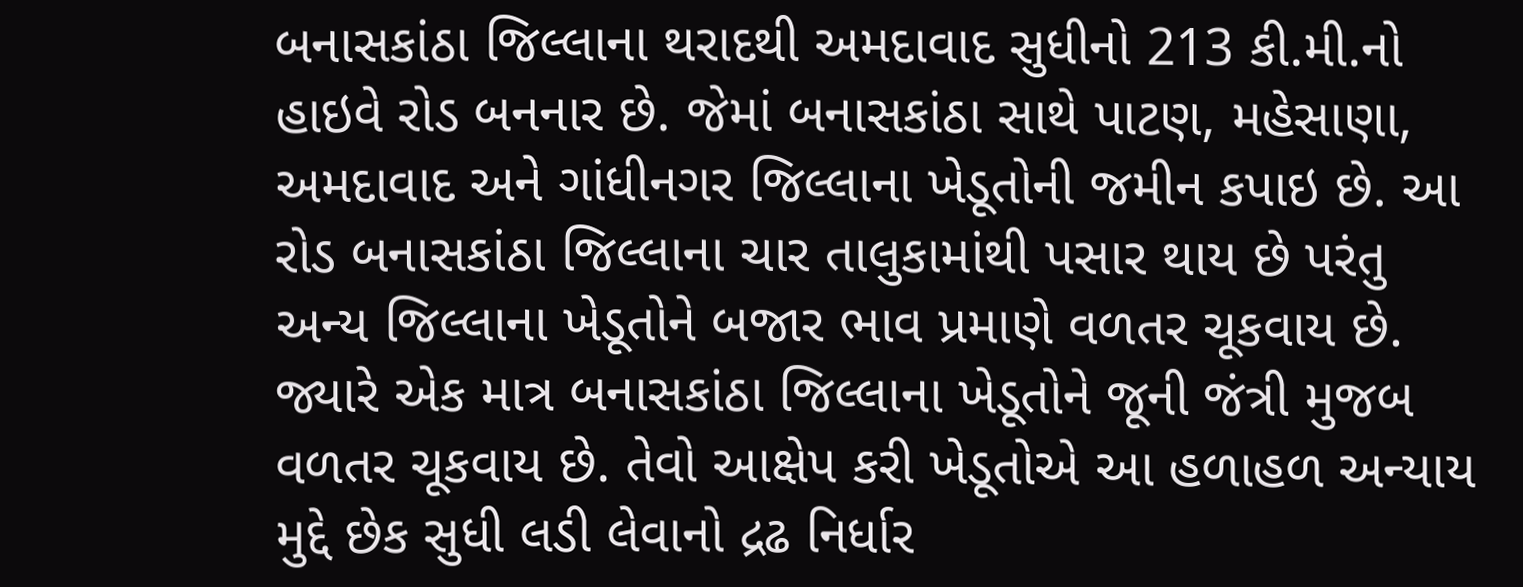બનાસકાંઠા જિલ્લાના થરાદથી અમદાવાદ સુધીનો 213 કી.મી.નો હાઇવે રોડ બનનાર છે. જેમાં બનાસકાંઠા સાથે પાટણ, મહેસાણા, અમદાવાદ અને ગાંધીનગર જિલ્લાના ખેડૂતોની જમીન કપાઇ છે. આ રોડ બનાસકાંઠા જિલ્લાના ચાર તાલુકામાંથી પસાર થાય છે પરંતુ અન્ય જિલ્લાના ખેડૂતોને બજાર ભાવ પ્રમાણે વળતર ચૂકવાય છે. જ્યારે એક માત્ર બનાસકાંઠા જિલ્લાના ખેડૂતોને જૂની જંત્રી મુજબ વળતર ચૂકવાય છે. તેવો આક્ષેપ કરી ખેડૂતોએ આ હળાહળ અન્યાય મુદ્દે છેક સુધી લડી લેવાનો દ્રઢ નિર્ધાર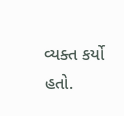વ્યક્ત કર્યો હતો.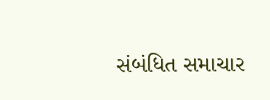સંબંધિત સમાચાર